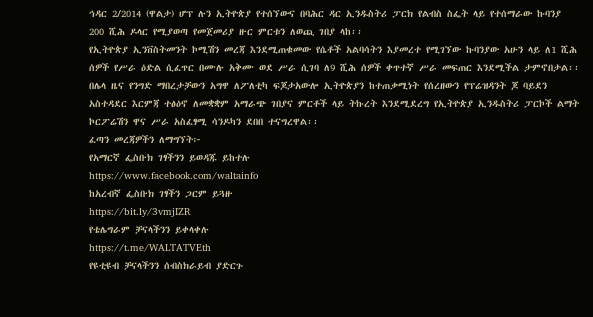ኅዳር 2/2014 (ዋልታ) ሆፕ ሉን ኢትዮጵያ የተሰኘውና በባሕር ዳር ኢንዱስትሪ ፓርክ የልብስ ስፌት ላይ የተሰማራው ኩባንያ 200 ሺሕ ዶላር የሚያወጣ የመጀመሪያ ዙር ምርቱን ለወጪ ገበያ ላከ፡፡
የኢትዮጵያ ኢንቨስትመንት ኮሚሽን መረጃ እንደሚጠቁመው የሴቶች አልባሳትን እያመረተ የሚገኘው ኩባንያው አሁን ላይ ለ1 ሺሕ ሰዎች የሥራ ዕድል ሲፈጥር በሙሉ አቅሙ ወደ ሥራ ሲገባ ለ9 ሺሕ ሰዎች ቀጥተኛ ሥራ መፍጠር እንደሚችል ታምኖበታል፡፡
በሌላ ዜና የንግድ ማበረታቻውን አግዋ ለፖለቲካ ፍጆታአውሎ ኢትዮጵያን ከተጠቃሚነት የሰረዘውን የፕሬዝዳንት ጆ ባይደን አስተዳደር እርምጃ ተፅዕኖ ለመቋቋም አማራጭ ገበያና ምርቶች ላይ ትኩረት እንደሚደረግ የኢትዮጵያ ኢንዱስትሪ ፓርኮች ልማት ኮርፖሬሽን ዋና ሥራ አስፈፃሚ ሳንዶካን ደበበ ተናግረዋል፡፡
ፈጣን መረጃዎችን ለማግኘት፦
የአማርኛ ፌስቡክ ገፃችንን ይወዳጁ ይከተሉ
https://www.facebook.com/waltainfo
ከአረብኛ ፌስቡክ ገፃችን ጋርም ይጓዙ
https://bit.ly/3vmjIZR
የቴሌግራም ቻናላችንን ይቀላቀሉ
https://t.me/WALTATVEth
የዩቲዩብ ቻናላችንን ሰብስክራይብ ያድርጉ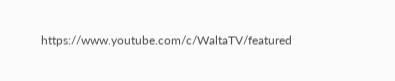https://www.youtube.com/c/WaltaTV/featured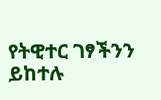የትዊተር ገፃችንን ይከተሉ